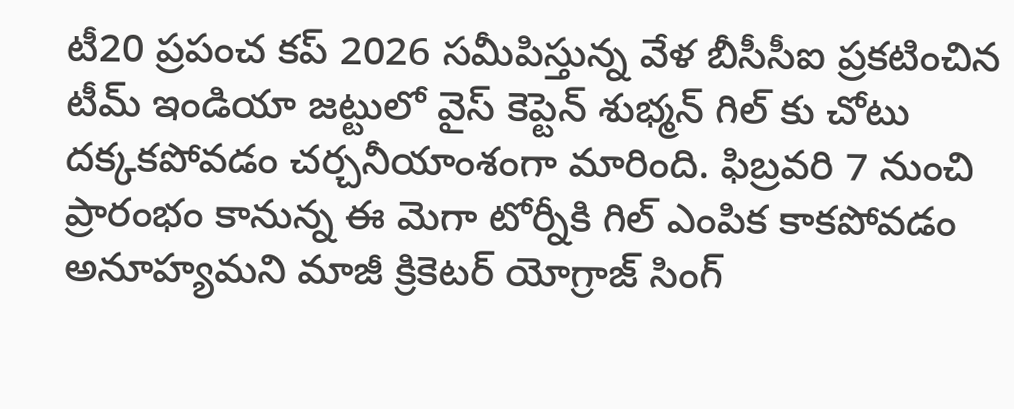టీ20 ప్రపంచ కప్ 2026 సమీపిస్తున్న వేళ బీసీసీఐ ప్రకటించిన టీమ్ ఇండియా జట్టులో వైస్ కెప్టెన్ శుభ్మన్ గిల్ కు చోటు దక్కకపోవడం చర్చనీయాంశంగా మారింది. ఫిబ్రవరి 7 నుంచి ప్రారంభం కానున్న ఈ మెగా టోర్నీకి గిల్ ఎంపిక కాకపోవడం అనూహ్యమని మాజీ క్రికెటర్ యోగ్రాజ్ సింగ్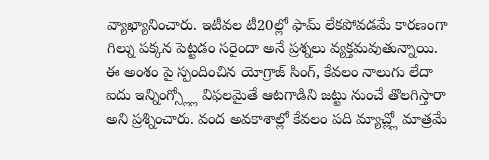వ్యాఖ్యానించారు. ఇటీవల టీ20ల్లో ఫామ్ లేకపోవడమే కారణంగా గిల్ను పక్కన పెట్టడం సరైందా అనే ప్రశ్నలు వ్యక్తమవుతున్నాయి.
ఈ అంశం పై స్పందించిన యోగ్రాజ్ సింగ్, కేవలం నాలుగు లేదా ఐదు ఇన్నింగ్స్ల్లో విఫలమైతే ఆటగాడిని జట్టు నుంచే తొలగిస్తారా అని ప్రశ్నించారు. వంద అవకాశాల్లో కేవలం పది మ్యాచ్ల్లో మాత్రమే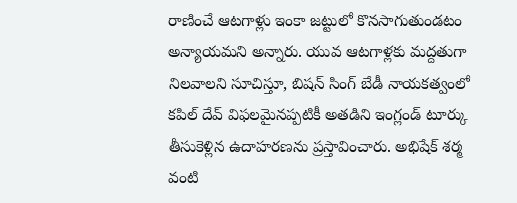రాణించే ఆటగాళ్లు ఇంకా జట్టులో కొనసాగుతుండటం అన్యాయమని అన్నారు. యువ ఆటగాళ్లకు మద్దతుగా నిలవాలని సూచిస్తూ, బిషన్ సింగ్ బేడీ నాయకత్వంలో కపిల్ దేవ్ విఫలమైనప్పటికీ అతడిని ఇంగ్లండ్ టూర్కు తీసుకెళ్లిన ఉదాహరణను ప్రస్తావించారు. అభిషేక్ శర్మ వంటి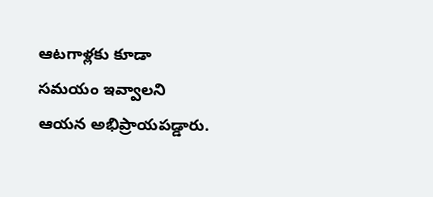ఆటగాళ్లకు కూడా సమయం ఇవ్వాలని ఆయన అభిప్రాయపడ్డారు.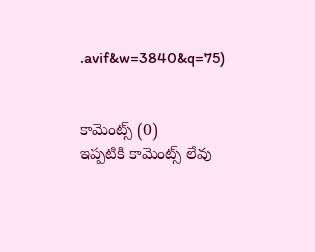.avif&w=3840&q=75)


కామెంట్స్ (0)
ఇప్పటికి కామెంట్స్ లేవు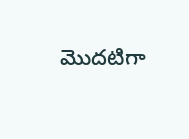మొదటిగా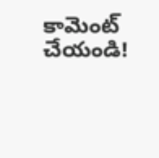కామెంట్ చేయండి!